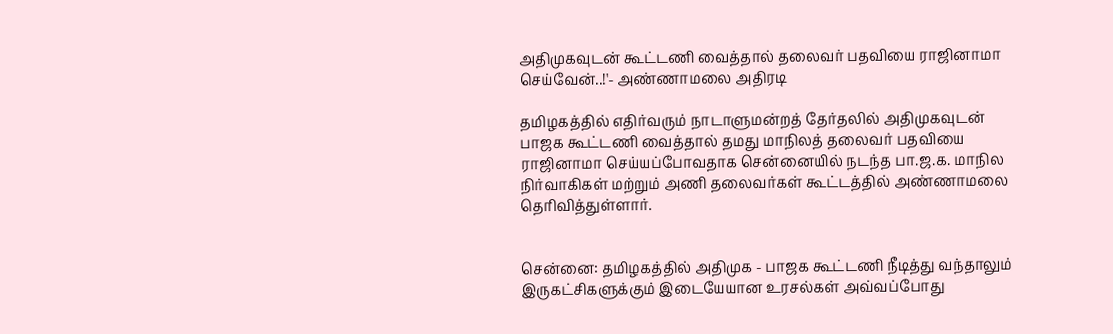அதிமுகவுடன் கூட்டணி வைத்தால் தலைவர் பதவியை ராஜினாமா செய்வேன்..!'- அண்ணாமலை அதிரடி

தமிழகத்தில் எதிர்வரும் நாடாளுமன்றத் தேர்தலில் அதிமுகவுடன் பாஜக கூட்டணி வைத்தால் தமது மாநிலத் தலைவர் பதவியை ராஜினாமா செய்யப்போவதாக சென்னையில் நடந்த பா.ஜ.க. மாநில நிர்வாகிகள் மற்றும் அணி தலைவர்கள் கூட்டத்தில் அண்ணாமலை தெரிவித்துள்ளார்.


சென்னை: தமிழகத்தில் அதிமுக - பாஜக கூட்டணி நீடித்து வந்தாலும் இருகட்சிகளுக்கும் இடையேயான உரசல்கள் அவ்வப்போது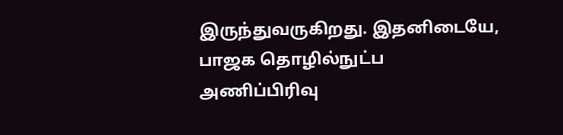இருந்துவருகிறது. இதனிடையே, பாஜக தொழில்நுட்ப அணிப்பிரிவு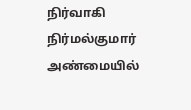நிர்வாகி நிர்மல்குமார் அண்மையில்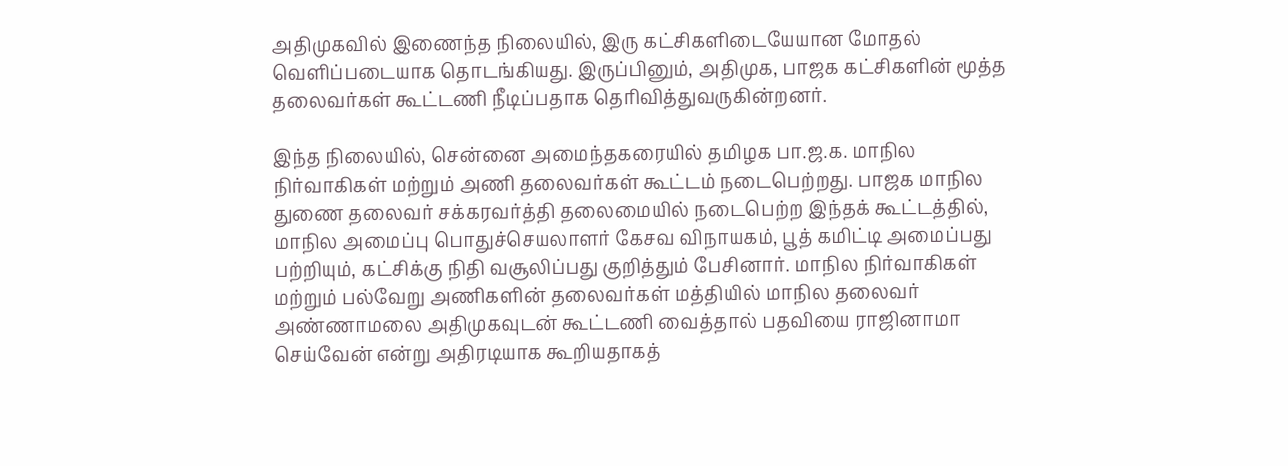அதிமுகவில் இணைந்த நிலையில், இரு கட்சிகளிடையேயான மோதல் வெளிப்படையாக தொடங்கியது. இருப்பினும், அதிமுக, பாஜக கட்சிகளின் மூத்த தலைவர்கள் கூட்டணி நீடிப்பதாக தெரிவித்துவருகின்றனர்.

இந்த நிலையில், சென்னை அமைந்தகரையில் தமிழக பா.ஜ.க. மாநில நிர்வாகிகள் மற்றும் அணி தலைவர்கள் கூட்டம் நடைபெற்றது. பாஜக மாநில துணை தலைவர் சக்கரவர்த்தி தலைமையில் நடைபெற்ற இந்தக் கூட்டத்தில், மாநில அமைப்பு பொதுச்செயலாளர் கேசவ விநாயகம், பூத் கமிட்டி அமைப்பது பற்றியும், கட்சிக்கு நிதி வசூலிப்பது குறித்தும் பேசினார். மாநில நிர்வாகிகள் மற்றும் பல்வேறு அணிகளின் தலைவர்கள் மத்தியில் மாநில தலைவர் அண்ணாமலை அதிமுகவுடன் கூட்டணி வைத்தால் பதவியை ராஜினாமா செய்வேன் என்று அதிரடியாக கூறியதாகத்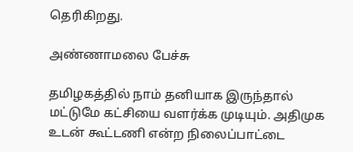தெரிகிறது.

அண்ணாமலை பேச்சு

தமிழகத்தில் நாம் தனியாக இருந்தால் மட்டுமே கட்சியை வளர்க்க முடியும். அதிமுக உடன் கூட்டணி என்ற நிலைப்பாட்டை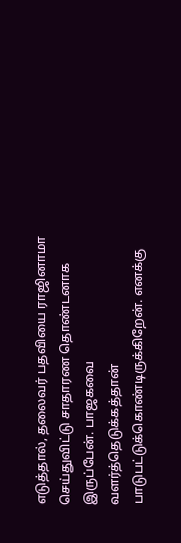எடுத்தால், தலைவர் பதவியை ராஜினாமா செய்துவிட்டு சாதாரண தொண்டனாக இருப்பேன். பாஜகவை வளர்த்தெடுக்கத்தான் பாடுபட்டுக்கொண்டிருக்கிறேன். எனக்கு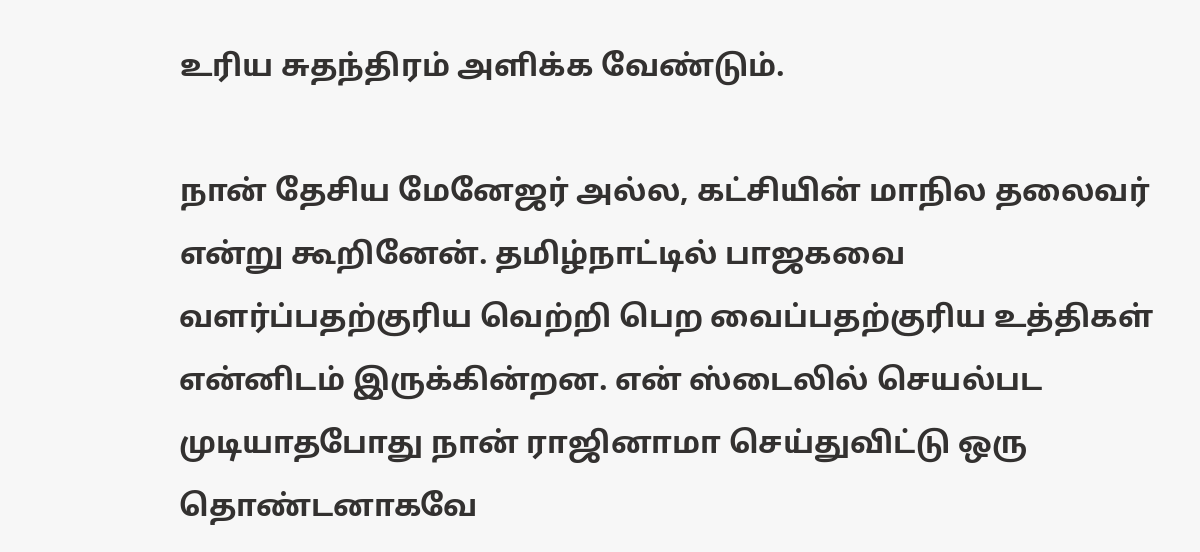உரிய சுதந்திரம் அளிக்க வேண்டும்.

நான் தேசிய மேனேஜர் அல்ல, கட்சியின் மாநில தலைவர் என்று கூறினேன். தமிழ்நாட்டில் பாஜகவை வளர்ப்பதற்குரிய வெற்றி பெற வைப்பதற்குரிய உத்திகள் என்னிடம் இருக்கின்றன. என் ஸ்டைலில் செயல்பட முடியாதபோது நான் ராஜினாமா செய்துவிட்டு ஒரு தொண்டனாகவே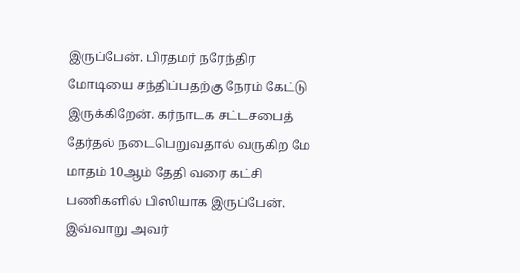இருப்பேன். பிரதமர் நரேந்திர மோடியை சந்திப்பதற்கு நேரம் கேட்டு இருக்கிறேன். கர்நாடக சட்டசபைத் தேர்தல் நடைபெறுவதால் வருகிற மே மாதம் 10ஆம் தேதி வரை கட்சி பணிகளில் பிஸியாக இருப்பேன். இவ்வாறு அவர்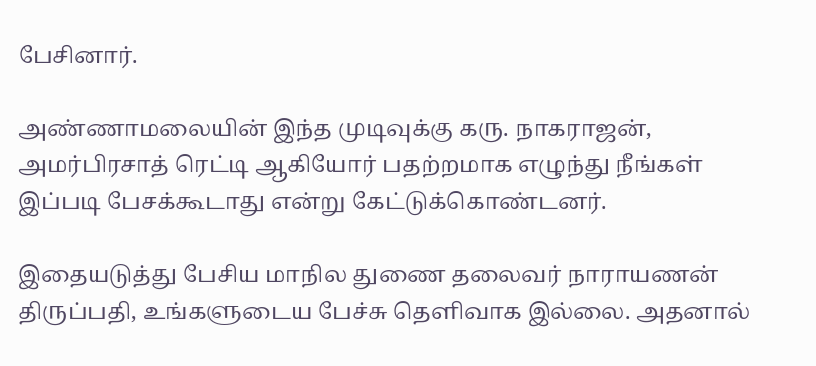பேசினார்.

அண்ணாமலையின் இந்த முடிவுக்கு கரு. நாகராஜன், அமர்பிரசாத் ரெட்டி ஆகியோர் பதற்றமாக எழுந்து நீங்கள் இப்படி பேசக்கூடாது என்று கேட்டுக்கொண்டனர்.

இதையடுத்து பேசிய மாநில துணை தலைவர் நாராயணன் திருப்பதி, உங்களுடைய பேச்சு தெளிவாக இல்லை. அதனால்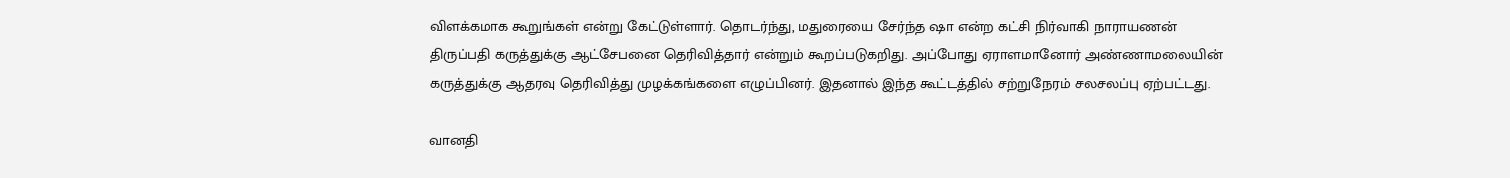விளக்கமாக கூறுங்கள் என்று கேட்டுள்ளார். தொடர்ந்து, மதுரையை சேர்ந்த ஷா என்ற கட்சி நிர்வாகி நாராயணன் திருப்பதி கருத்துக்கு ஆட்சேபனை தெரிவித்தார் என்றும் கூறப்படுகறிது. அப்போது ஏராளமானோர் அண்ணாமலையின் கருத்துக்கு ஆதரவு தெரிவித்து முழக்கங்களை எழுப்பினர். இதனால் இந்த கூட்டத்தில் சற்றுநேரம் சலசலப்பு ஏற்பட்டது.

வானதி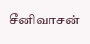சீனிவாசன்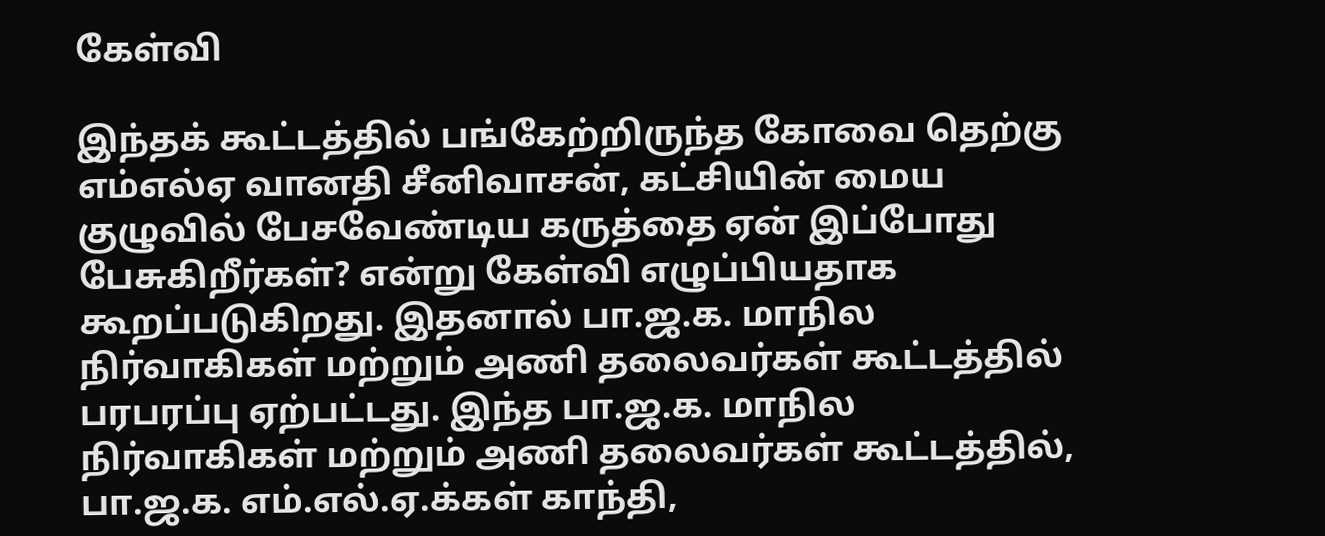கேள்வி

இந்தக் கூட்டத்தில் பங்கேற்றிருந்த கோவை தெற்கு எம்எல்ஏ வானதி சீனிவாசன், கட்சியின் மைய குழுவில் பேசவேண்டிய கருத்தை ஏன் இப்போது பேசுகிறீர்கள்? என்று கேள்வி எழுப்பியதாக கூறப்படுகிறது. இதனால் பா.ஜ.க. மாநில நிர்வாகிகள் மற்றும் அணி தலைவர்கள் கூட்டத்தில் பரபரப்பு ஏற்பட்டது. இந்த பா.ஜ.க. மாநில நிர்வாகிகள் மற்றும் அணி தலைவர்கள் கூட்டத்தில், பா.ஜ.க. எம்.எல்.ஏ.க்கள் காந்தி,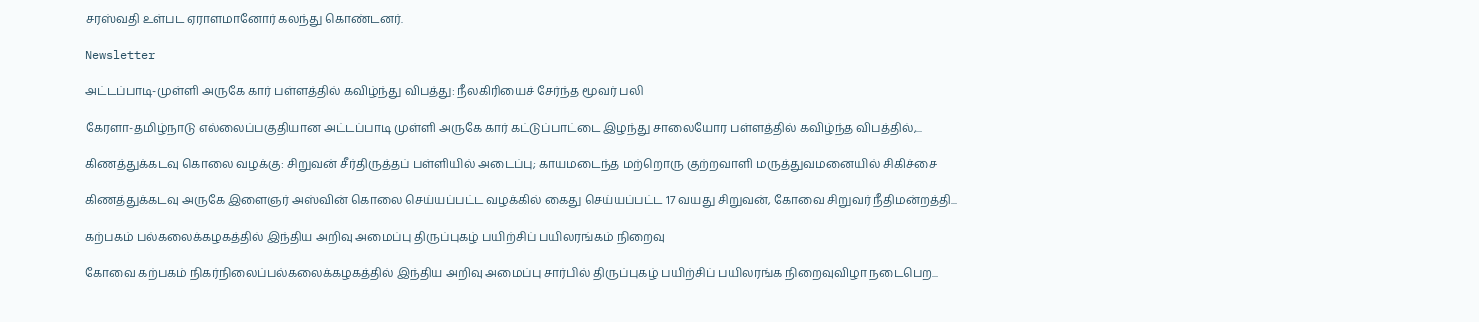சரஸ்வதி உள்பட ஏராளமானோர் கலந்து கொண்டனர்.

Newsletter

அட்டப்பாடி-முள்ளி அருகே கார் பள்ளத்தில் கவிழ்ந்து விபத்து: நீலகிரியைச் சேர்ந்த மூவர் பலி

கேரளா-தமிழ்நாடு எல்லைப்பகுதியான அட்டப்பாடி முள்ளி அருகே கார் கட்டுப்பாட்டை இழந்து சாலையோர பள்ளத்தில் கவிழ்ந்த விபத்தில்,...

கிணத்துக்கடவு கொலை வழக்கு: சிறுவன் சீர்திருத்தப் பள்ளியில் அடைப்பு; காயமடைந்த மற்றொரு குற்றவாளி மருத்துவமனையில் சிகிச்சை

கிணத்துக்கடவு அருகே இளைஞர் அஸ்வின் கொலை செய்யப்பட்ட வழக்கில் கைது செய்யப்பட்ட 17 வயது சிறுவன், கோவை சிறுவர் நீதிமன்றத்தி...

கற்பகம் பல்கலைக்கழகத்தில் இந்திய அறிவு அமைப்பு திருப்புகழ் பயிற்சிப் பயிலரங்கம் நிறைவு

கோவை கற்பகம் நிகர்நிலைப்பல்கலைக்கழகத்தில் இந்திய அறிவு அமைப்பு சார்பில் திருப்புகழ் பயிற்சிப் பயிலரங்க நிறைவுவிழா நடைபெற...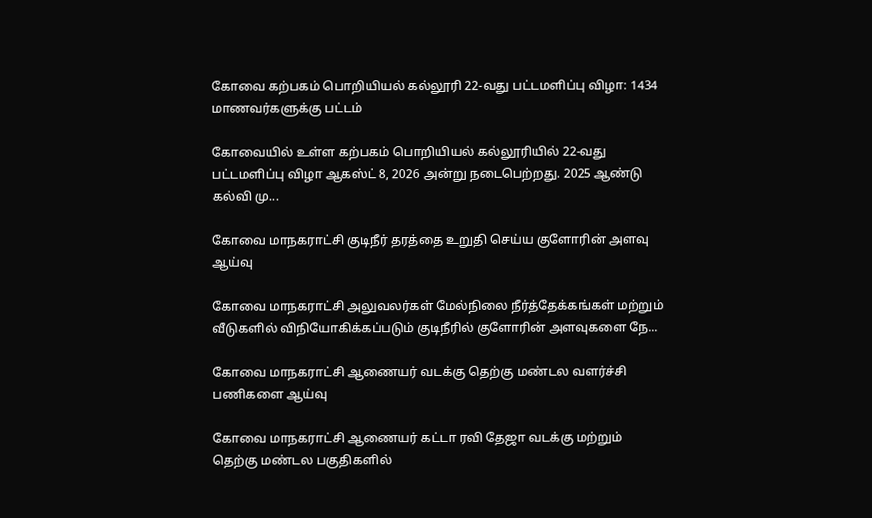கோவை கற்பகம் பொறியியல் கல்லூரி 22-வது பட்டமளிப்பு விழா: 1434 மாணவர்களுக்கு பட்டம்

கோவையில் உள்ள கற்பகம் பொறியியல் கல்லூரியில் 22-வது பட்டமளிப்பு விழா ஆகஸ்ட் 8, 2026 அன்று நடைபெற்றது. 2025 ஆண்டு கல்வி மு...

கோவை மாநகராட்சி குடிநீர் தரத்தை உறுதி செய்ய குளோரின் அளவு ஆய்வு

கோவை மாநகராட்சி அலுவலர்கள் மேல்நிலை நீர்த்தேக்கங்கள் மற்றும் வீடுகளில் விநியோகிக்கப்படும் குடிநீரில் குளோரின் அளவுகளை நே...

கோவை மாநகராட்சி ஆணையர் வடக்கு தெற்கு மண்டல வளர்ச்சி பணிகளை ஆய்வு

கோவை மாநகராட்சி ஆணையர் கட்டா ரவி தேஜா வடக்கு மற்றும் தெற்கு மண்டல பகுதிகளில்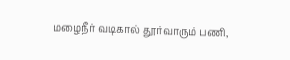மழைநீர் வடிகால் தூர்வாரும் பணி,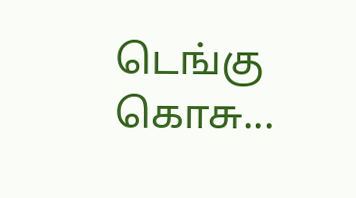டெங்கு கொசு...